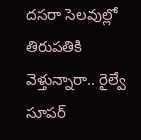దసరా సెలవుల్లో తిరుపతికి వెళ్తున్నారా.. రైల్వే సూపర్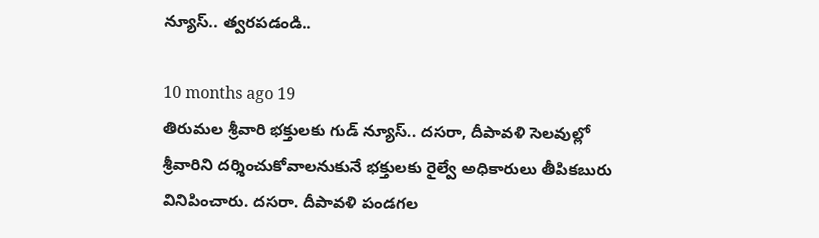న్యూస్.. త్వరపడండి..

10 months ago 19
తిరుమల శ్రీవారి భక్తులకు గుడ్ న్యూస్.. దసరా, దీపావళి సెలవుల్లో శ్రీవారిని దర్శించుకోవాలనుకునే భక్తులకు రైల్వే అధికారులు తీపికబురు వినిపించారు. దసరా. దీపావళి పండగల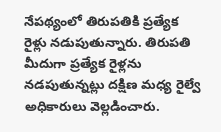నేపథ్యంలో తిరుపతికి ప్రత్యేక రైళ్లు నడుపుతున్నారు. తిరుపతి మీదుగా ప్రత్యేక రైళ్లను నడపుతున్నట్లు దక్షిణ మధ్య రైల్వే అధికారులు వెల్లడించారు.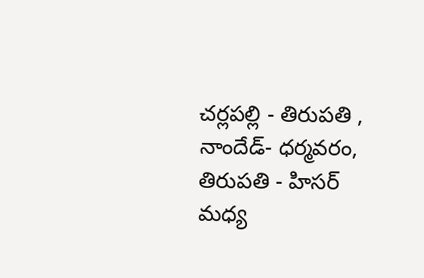చర్లపల్లి - తిరుపతి , నాందేడ్- ధర్మవరం, తిరుపతి - హిసర్ మధ్య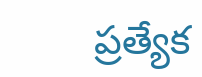ప్రత్యేక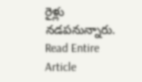రైళ్లు నడపనున్నారు.
Read Entire Article